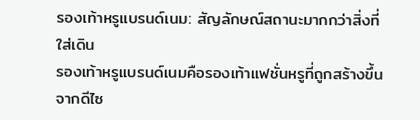รองเท้าหรูแบรนด์เนม: สัญลักษณ์สถานะมากกว่าสิ่งที่ใส่เดิน
รองเท้าหรูแบรนด์เนมคือรองเท้าแฟชั่นหรูที่ถูกสร้างขึ้นจากดีไซ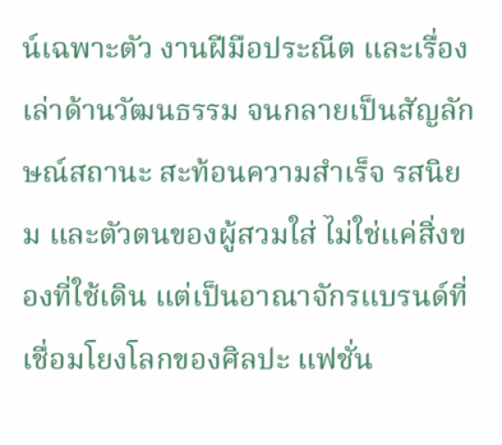น์เฉพาะตัว งานฝีมือประณีต และเรื่องเล่าด้านวัฒนธรรม จนกลายเป็นสัญลักษณ์สถานะ สะท้อนความสำเร็จ รสนิยม และตัวตนของผู้สวมใส่ ไม่ใช่แค่สิ่งของที่ใช้เดิน แต่เป็นอาณาจักรแบรนด์ที่เชื่อมโยงโลกของศิลปะ แฟชั่น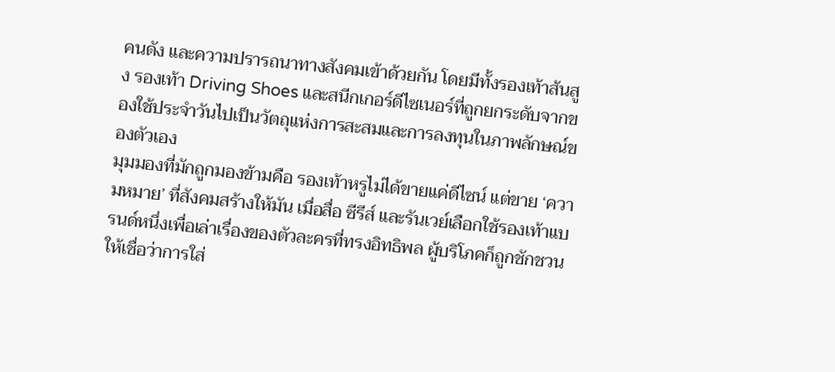คนดัง และความปรารถนาทางสังคมเข้าด้วยกัน โดยมีทั้งรองเท้าส้นสูง รองเท้า Driving Shoes และสนีกเกอร์ดีไซเนอร์ที่ถูกยกระดับจากของใช้ประจำวันไปเป็นวัตถุแห่งการสะสมและการลงทุนในภาพลักษณ์ของตัวเอง
มุมมองที่มักถูกมองข้ามคือ รองเท้าหรูไม่ได้ขายแค่ดีไซน์ แต่ขาย ‘ความหมาย’ ที่สังคมสร้างให้มัน เมื่อสื่อ ซีรีส์ และรันเวย์เลือกใช้รองเท้าแบรนด์หนึ่งเพื่อเล่าเรื่องของตัวละครที่ทรงอิทธิพล ผู้บริโภคก็ถูกชักชวนให้เชื่อว่าการใส่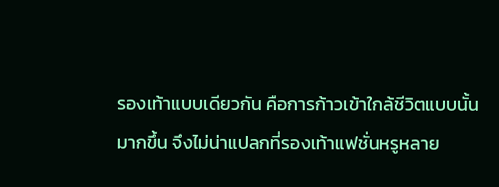รองเท้าแบบเดียวกัน คือการก้าวเข้าใกล้ชีวิตแบบนั้นมากขึ้น จึงไม่น่าแปลกที่รองเท้าแฟชั่นหรูหลาย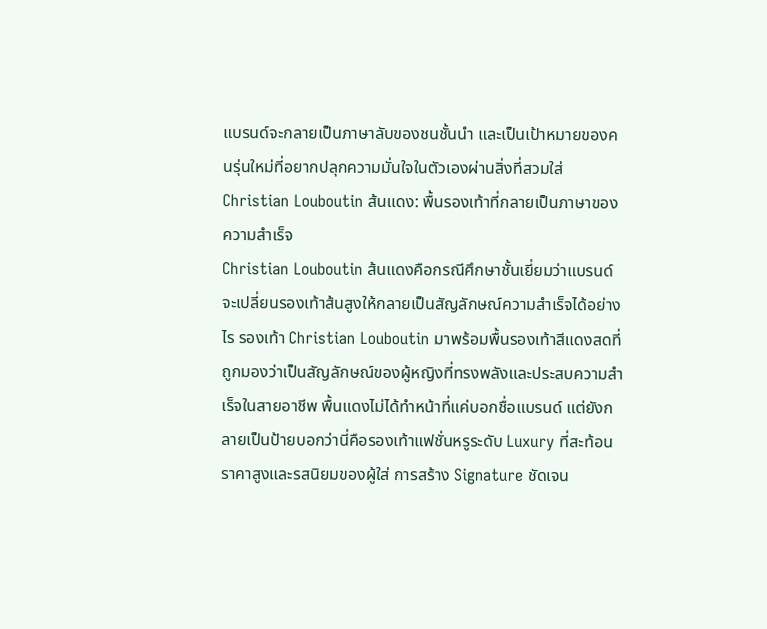แบรนด์จะกลายเป็นภาษาลับของชนชั้นนำ และเป็นเป้าหมายของคนรุ่นใหม่ที่อยากปลุกความมั่นใจในตัวเองผ่านสิ่งที่สวมใส่
Christian Louboutin ส้นแดง: พื้นรองเท้าที่กลายเป็นภาษาของความสำเร็จ
Christian Louboutin ส้นแดงคือกรณีศึกษาชั้นเยี่ยมว่าแบรนด์จะเปลี่ยนรองเท้าส้นสูงให้กลายเป็นสัญลักษณ์ความสำเร็จได้อย่างไร รองเท้า Christian Louboutin มาพร้อมพื้นรองเท้าสีแดงสดที่ถูกมองว่าเป็นสัญลักษณ์ของผู้หญิงที่ทรงพลังและประสบความสำเร็จในสายอาชีพ พื้นแดงไม่ได้ทำหน้าที่แค่บอกชื่อแบรนด์ แต่ยังกลายเป็นป้ายบอกว่านี่คือรองเท้าแฟชั่นหรูระดับ Luxury ที่สะท้อนราคาสูงและรสนิยมของผู้ใส่ การสร้าง Signature ชัดเจน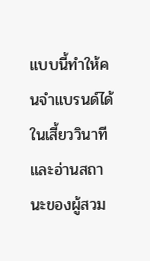แบบนี้ทำให้คนจำแบรนด์ได้ในเสี้ยววินาที และอ่านสถานะของผู้สวม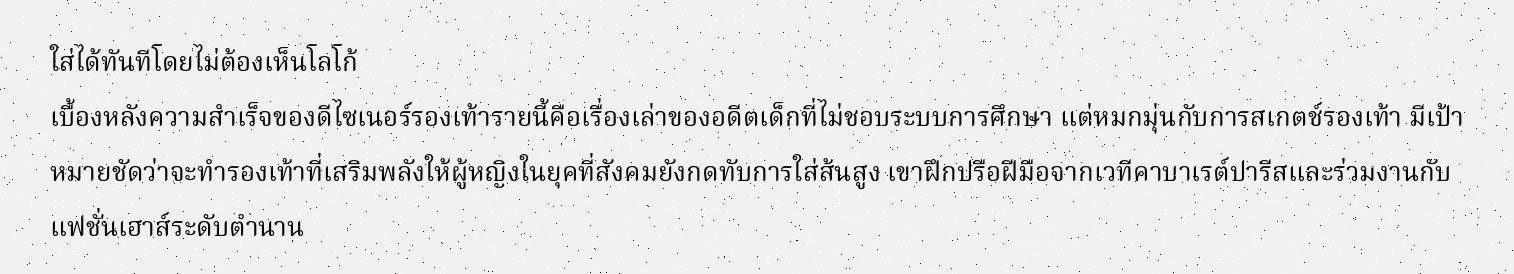ใส่ได้ทันทีโดยไม่ต้องเห็นโลโก้
เบื้องหลังความสำเร็จของดีไซเนอร์รองเท้ารายนี้คือเรื่องเล่าของอดีตเด็กที่ไม่ชอบระบบการศึกษา แต่หมกมุ่นกับการสเกตช์รองเท้า มีเป้าหมายชัดว่าจะทำรองเท้าที่เสริมพลังให้ผู้หญิงในยุคที่สังคมยังกดทับการใส่ส้นสูง เขาฝึกปรือฝีมือจากเวทีคาบาเรต์ปารีสและร่วมงานกับแฟชั่นเฮาส์ระดับตำนาน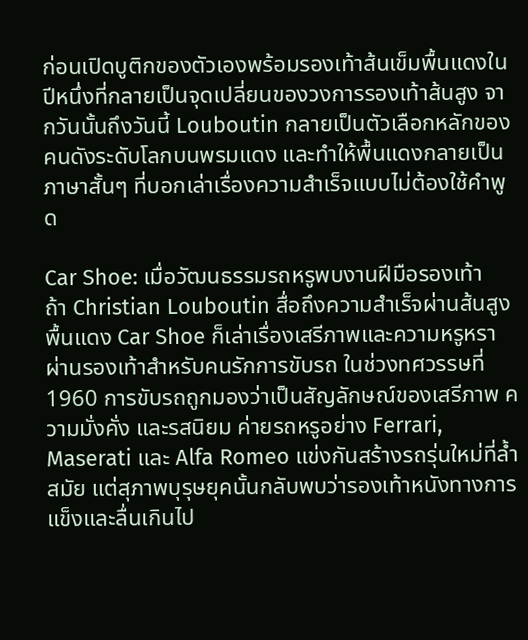ก่อนเปิดบูติกของตัวเองพร้อมรองเท้าส้นเข็มพื้นแดงในปีหนึ่งที่กลายเป็นจุดเปลี่ยนของวงการรองเท้าส้นสูง จากวันนั้นถึงวันนี้ Louboutin กลายเป็นตัวเลือกหลักของคนดังระดับโลกบนพรมแดง และทำให้พื้นแดงกลายเป็นภาษาสั้นๆ ที่บอกเล่าเรื่องความสำเร็จแบบไม่ต้องใช้คำพูด

Car Shoe: เมื่อวัฒนธรรมรถหรูพบงานฝีมือรองเท้า
ถ้า Christian Louboutin สื่อถึงความสำเร็จผ่านส้นสูง พื้นแดง Car Shoe ก็เล่าเรื่องเสรีภาพและความหรูหราผ่านรองเท้าสำหรับคนรักการขับรถ ในช่วงทศวรรษที่ 1960 การขับรถถูกมองว่าเป็นสัญลักษณ์ของเสรีภาพ ความมั่งคั่ง และรสนิยม ค่ายรถหรูอย่าง Ferrari, Maserati และ Alfa Romeo แข่งกันสร้างรถรุ่นใหม่ที่ล้ำสมัย แต่สุภาพบุรุษยุคนั้นกลับพบว่ารองเท้าหนังทางการแข็งและลื่นเกินไป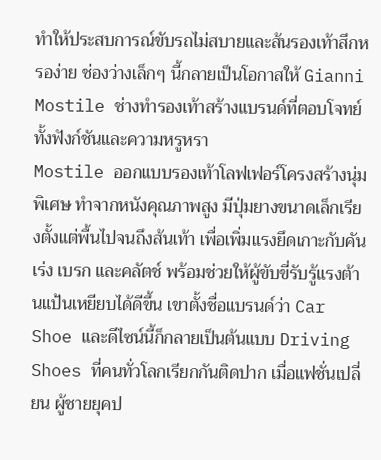ทำให้ประสบการณ์ขับรถไม่สบายและส้นรองเท้าสึกหรอง่าย ช่องว่างเล็กๆ นี้กลายเป็นโอกาสให้ Gianni Mostile ช่างทำรองเท้าสร้างแบรนด์ที่ตอบโจทย์ทั้งฟังก์ชันและความหรูหรา
Mostile ออกแบบรองเท้าโลฟเฟอร์โครงสร้างนุ่มพิเศษ ทำจากหนังคุณภาพสูง มีปุ่มยางขนาดเล็กเรียงตั้งแต่พื้นไปจนถึงส้นเท้า เพื่อเพิ่มแรงยึดเกาะกับคันเร่ง เบรก และคลัตช์ พร้อมช่วยให้ผู้ขับขี่รับรู้แรงต้านแป้นเหยียบได้ดีขึ้น เขาตั้งชื่อแบรนด์ว่า Car Shoe และดีไซน์นี้ก็กลายเป็นต้นแบบ Driving Shoes ที่คนทั่วโลกเรียกกันติดปาก เมื่อแฟชั่นเปลี่ยน ผู้ชายยุคป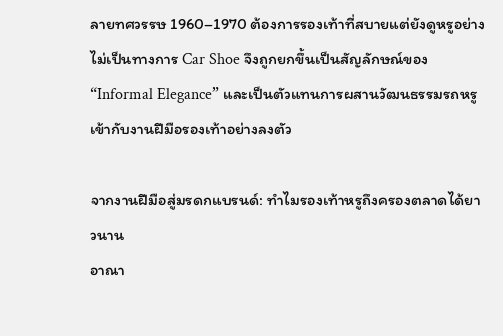ลายทศวรรษ 1960–1970 ต้องการรองเท้าที่สบายแต่ยังดูหรูอย่างไม่เป็นทางการ Car Shoe จึงถูกยกขึ้นเป็นสัญลักษณ์ของ “Informal Elegance” และเป็นตัวแทนการผสานวัฒนธรรมรถหรูเข้ากับงานฝีมือรองเท้าอย่างลงตัว

จากงานฝีมือสู่มรดกแบรนด์: ทำไมรองเท้าหรูถึงครองตลาดได้ยาวนาน
อาณา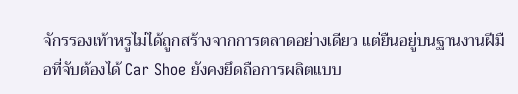จักรรองเท้าหรูไม่ได้ถูกสร้างจากการตลาดอย่างเดียว แต่ยืนอยู่บนฐานงานฝีมือที่จับต้องได้ Car Shoe ยังคงยึดถือการผลิตแบบ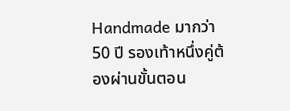Handmade มากว่า 50 ปี รองเท้าหนึ่งคู่ต้องผ่านขั้นตอน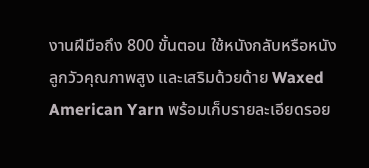งานฝีมือถึง 800 ขั้นตอน ใช้หนังกลับหรือหนังลูกวัวคุณภาพสูง และเสริมด้วยด้าย Waxed American Yarn พร้อมเก็บรายละเอียดรอย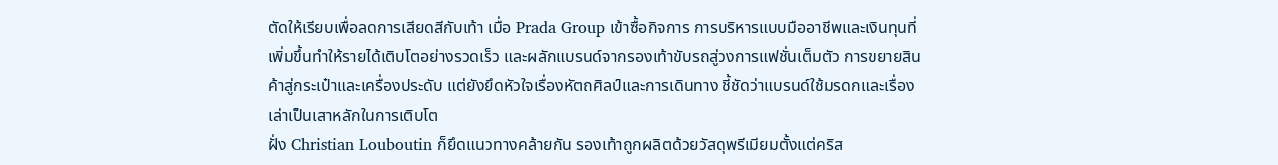ตัดให้เรียบเพื่อลดการเสียดสีกับเท้า เมื่อ Prada Group เข้าซื้อกิจการ การบริหารแบบมืออาชีพและเงินทุนที่เพิ่มขึ้นทำให้รายได้เติบโตอย่างรวดเร็ว และผลักแบรนด์จากรองเท้าขับรถสู่วงการแฟชั่นเต็มตัว การขยายสินค้าสู่กระเป๋าและเครื่องประดับ แต่ยังยึดหัวใจเรื่องหัตถศิลป์และการเดินทาง ชี้ชัดว่าแบรนด์ใช้มรดกและเรื่องเล่าเป็นเสาหลักในการเติบโต
ฝั่ง Christian Louboutin ก็ยึดแนวทางคล้ายกัน รองเท้าถูกผลิตด้วยวัสดุพรีเมียมตั้งแต่คริส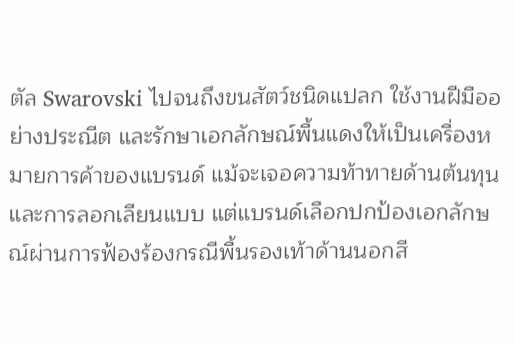ตัล Swarovski ไปจนถึงขนสัตว์ชนิดแปลก ใช้งานฝีมืออย่างประณีต และรักษาเอกลักษณ์พื้นแดงให้เป็นเครื่องหมายการค้าของแบรนด์ แม้จะเจอความท้าทายด้านต้นทุนและการลอกเลียนแบบ แต่แบรนด์เลือกปกป้องเอกลักษณ์ผ่านการฟ้องร้องกรณีพื้นรองเท้าด้านนอกสี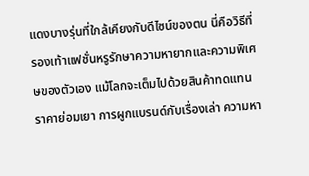แดงบางรุ่นที่ใกล้เคียงกับดีไซน์ของตน นี่คือวิธีที่รองเท้าแฟชั่นหรูรักษาความหายากและความพิเศษของตัวเอง แม้โลกจะเต็มไปด้วยสินค้าทดแทนราคาย่อมเยา การผูกแบรนด์กับเรื่องเล่า ความหา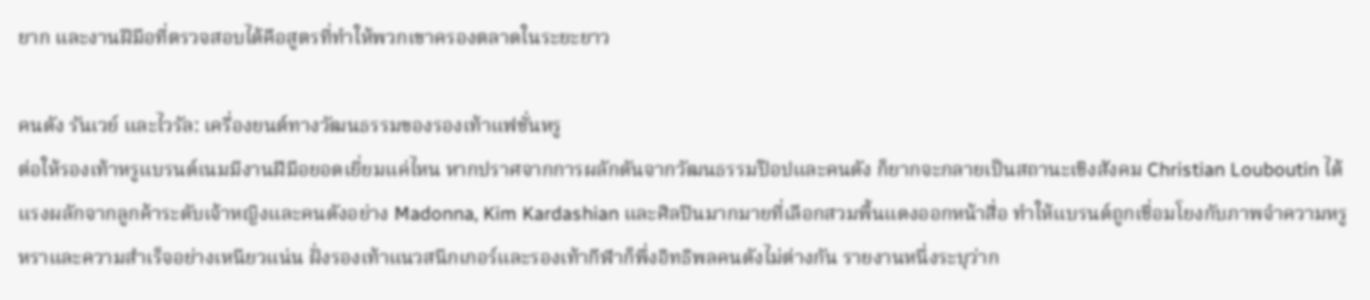ยาก และงานฝีมือที่ตรวจสอบได้คือสูตรที่ทำให้พวกเขาครองตลาดในระยะยาว

คนดัง รันเวย์ และไวรัล: เครื่องยนต์ทางวัฒนธรรมของรองเท้าแฟชั่นหรู
ต่อให้รองเท้าหรูแบรนด์เนมมีงานฝีมือยอดเยี่ยมแค่ไหน หากปราศจากการผลักดันจากวัฒนธรรมป๊อปและคนดัง ก็ยากจะกลายเป็นสถานะเชิงสังคม Christian Louboutin ได้แรงผลักจากลูกค้าระดับเจ้าหญิงและคนดังอย่าง Madonna, Kim Kardashian และศิลปินมากมายที่เลือกสวมพื้นแดงออกหน้าสื่อ ทำให้แบรนด์ถูกเชื่อมโยงกับภาพจำความหรูหราและความสำเร็จอย่างเหนียวแน่น ฝั่งรองเท้าแนวสนีกเกอร์และรองเท้ากีฬาก็พึ่งอิทธิพลคนดังไม่ต่างกัน รายงานหนึ่งระบุว่าก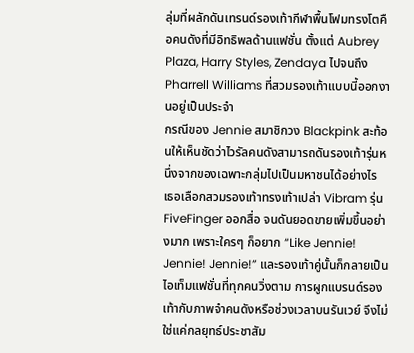ลุ่มที่ผลักดันเทรนด์รองเท้ากีฬาพื้นโฟมทรงโตคือคนดังที่มีอิทธิพลด้านแฟชั่น ตั้งแต่ Aubrey Plaza, Harry Styles, Zendaya ไปจนถึง Pharrell Williams ที่สวมรองเท้าแบบนี้ออกงานอยู่เป็นประจำ
กรณีของ Jennie สมาชิกวง Blackpink สะท้อนให้เห็นชัดว่าไวรัลคนดังสามารถดันรองเท้ารุ่นหนึ่งจากของเฉพาะกลุ่มไปเป็นมหาชนได้อย่างไร เธอเลือกสวมรองเท้าทรงเท้าเปล่า Vibram รุ่น FiveFinger ออกสื่อ จนดันยอดขายเพิ่มขึ้นอย่างมาก เพราะใครๆ ก็อยาก “Like Jennie! Jennie! Jennie!” และรองเท้าคู่นั้นก็กลายเป็นไอเท็มแฟชั่นที่ทุกคนวิ่งตาม การผูกแบรนด์รองเท้ากับภาพจำคนดังหรือช่วงเวลาบนรันเวย์ จึงไม่ใช่แค่กลยุทธ์ประชาสัม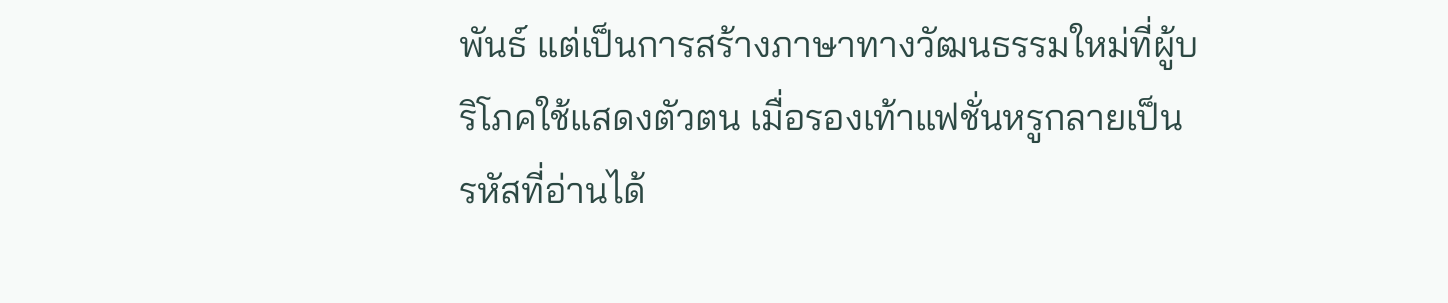พันธ์ แต่เป็นการสร้างภาษาทางวัฒนธรรมใหม่ที่ผู้บริโภคใช้แสดงตัวตน เมื่อรองเท้าแฟชั่นหรูกลายเป็นรหัสที่อ่านได้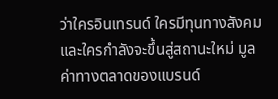ว่าใครอินเทรนด์ ใครมีทุนทางสังคม และใครกำลังจะขึ้นสู่สถานะใหม่ มูลค่าทางตลาดของแบรนด์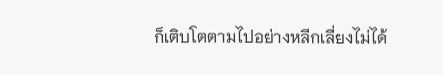ก็เติบโตตามไปอย่างหลีกเลี่ยงไม่ได้